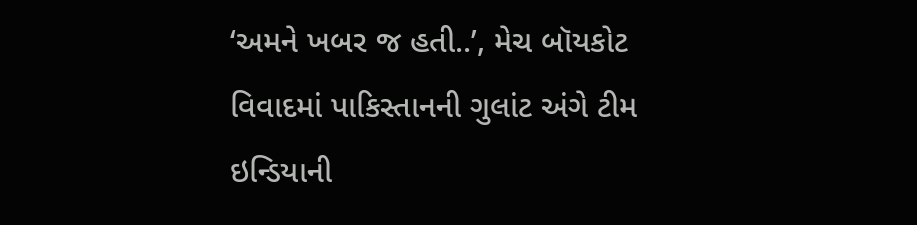‘અમને ખબર જ હતી..’, મેચ બૉયકોટ વિવાદમાં પાકિસ્તાનની ગુલાંટ અંગે ટીમ ઇન્ડિયાની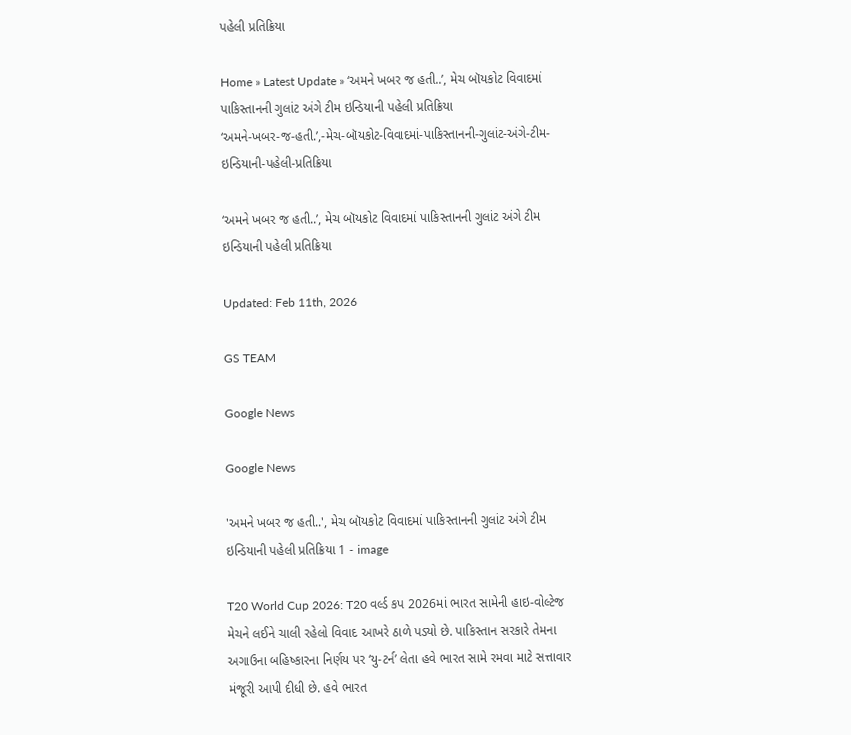પહેલી પ્રતિક્રિયા

Home » Latest Update » ‘અમને ખબર જ હતી..’, મેચ બૉયકોટ વિવાદમાં પાકિસ્તાનની ગુલાંટ અંગે ટીમ ઇન્ડિયાની પહેલી પ્રતિક્રિયા
‘અમને-ખબર-જ-હતી.’,-મેચ-બૉયકોટ-વિવાદમાં-પાકિસ્તાનની-ગુલાંટ-અંગે-ટીમ-ઇન્ડિયાની-પહેલી-પ્રતિક્રિયા

‘અમને ખબર જ હતી..’, મેચ બૉયકોટ વિવાદમાં પાકિસ્તાનની ગુલાંટ અંગે ટીમ ઇન્ડિયાની પહેલી પ્રતિક્રિયા

Updated: Feb 11th, 2026

GS TEAM

Google News

Google News

'અમને ખબર જ હતી..', મેચ બૉયકોટ વિવાદમાં પાકિસ્તાનની ગુલાંટ અંગે ટીમ ઇન્ડિયાની પહેલી પ્રતિક્રિયા 1 - image

T20 World Cup 2026: T20 વર્લ્ડ કપ 2026માં ભારત સામેની હાઇ-વોલ્ટેજ મેચને લઈને ચાલી રહેલો વિવાદ આખરે ઠાળે પડ્યો છે. પાકિસ્તાન સરકારે તેમના અગાઉના બહિષ્કારના નિર્ણય પર ‘યુ-ટર્ન’ લેતા હવે ભારત સામે રમવા માટે સત્તાવાર મંજૂરી આપી દીધી છે. હવે ભારત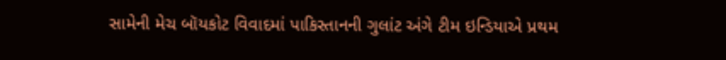સામેની મેચ બૉયકોટ વિવાદમાં પાકિસ્તાનની ગુલાંટ અંગે ટીમ ઇન્ડિયાએ પ્રથમ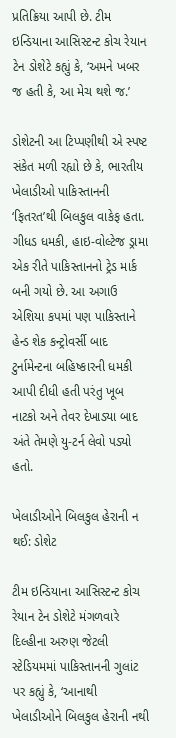પ્રતિક્રિયા આપી છે. ટીમ ઇન્ડિયાના આસિસ્ટન્ટ કોચ રેયાન ટેન ડોશેટે કહ્યું કે, ‘અમને ખબર જ હતી કે, આ મેચ થશે જ.’

ડોશેટની આ ટિપ્પણીથી એ સ્પષ્ટ સંકેત મળી રહ્યો છે કે, ભારતીય ખેલાડીઓ પાકિસ્તાનની ‘ફિતરત’થી બિલકુલ વાકેફ હતા. ગીધડ ધમકી, હાઇ-વોલ્ટેજ ડ્રામા એક રીતે પાકિસ્તાનનો ટ્રેડ માર્ક બની ગયો છે. આ અગાઉ એશિયા કપમાં પણ પાકિસ્તાને હેન્ડ શેક કન્ટ્રોવર્સી બાદ ટુર્નામેન્ટના બહિષ્કારની ધમકી આપી દીધી હતી પરંતુ ખૂબ નાટકો અને તેવર દેખાડ્યા બાદ અંતે તેમણે યુ-ટર્ન લેવો પડ્યો હતો.

ખેલાડીઓને બિલકુલ હેરાની ન થઈ: ડોશેટ

ટીમ ઇન્ડિયાના આસિસ્ટન્ટ કોચ રેયાન ટેન ડોશેટે મંગળવારે દિલ્હીના અરુણ જેટલી સ્ટેડિયમમાં પાકિસ્તાનની ગુલાંટ પર કહ્યું કે, ‘આનાથી ખેલાડીઓને બિલકુલ હેરાની નથી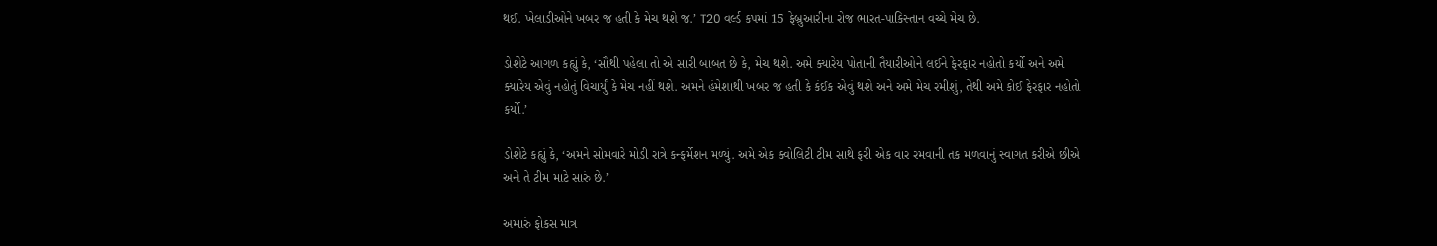થઈ. ખેલાડીઓને ખબર જ હતી કે મેચ થશે જ.’ T20 વર્લ્ડ કપમાં 15 ફેબ્રુઆરીના રોજ ભારત-પાકિસ્તાન વચ્ચે મેચ છે.

ડોશેટે આગળ કહ્યું કે, ‘સૌથી પહેલા તો એ સારી બાબત છે કે, મેચ થશે. અમે ક્યારેય પોતાની તૈયારીઓને લઈને ફેરફાર નહોતો કર્યો અને અમે ક્યારેય એવું નહોતું વિચાર્યું કે મેચ નહીં થશે. અમને હંમેશાથી ખબર જ હતી કે કંઈક એવું થશે અને અમે મેચ રમીશું, તેથી અમે કોઈ ફેરફાર નહોતો કર્યો.’

ડોશેટે કહ્યું કે, ‘અમને સોમવારે મોડી રાત્રે કન્ફર્મેશન મળ્યું. અમે એક ક્વોલિટી ટીમ સાથે ફરી એક વાર રમવાની તક મળવાનું સ્વાગત કરીએ છીએ અને તે ટીમ માટે સારું છે.’

અમારું ફોકસ માત્ર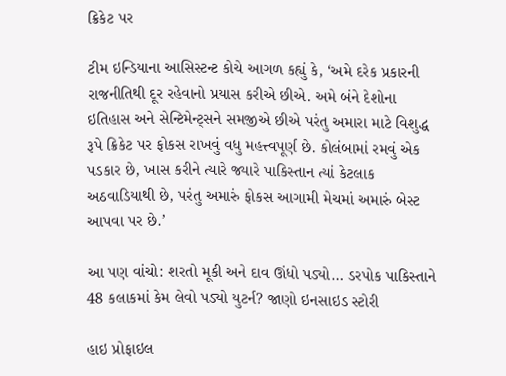ક્રિકેટ પર

ટીમ ઇન્ડિયાના આસિસ્ટન્ટ કોચે આગળ કહ્યું કે, ‘અમે દરેક પ્રકારની રાજનીતિથી દૂર રહેવાનો પ્રયાસ કરીએ છીએ. અમે બંને દેશોના ઇતિહાસ અને સેન્ટિમેન્ટ્સને સમજીએ છીએ પરંતુ અમારા માટે વિશુદ્ધ રૂપે ક્રિકેટ પર ફોકસ રાખવું વધુ મહત્ત્વપૂર્ણ છે. કોલંબામાં રમવું એક પડકાર છે, ખાસ કરીને ત્યારે જ્યારે પાકિસ્તાન ત્યાં કેટલાક અઠવાડિયાથી છે, પરંતુ અમારું ફોકસ આગામી મેચમાં અમારું બેસ્ટ આપવા પર છે.’

આ પણ વાંચો: શરતો મૂકી અને દાવ ઊંધો પડ્યો… ડરપોક પાકિસ્તાને 48 કલાકમાં કેમ લેવો પડ્યો યુટર્ન? જાણો ઇનસાઇડ સ્ટોરી

હાઇ પ્રોફાઇલ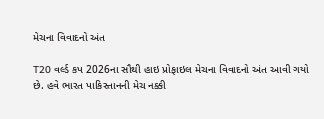મેચના વિવાદનો અંત

T20 વર્લ્ડ કપ 2026ના સૌથી હાઇ પ્રોફાઇલ મેચના વિવાદનો અંત આવી ગયો છે. હવે ભારત પાકિસ્તાનની મેચ નક્કી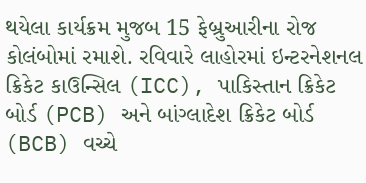થયેલા કાર્યક્રમ મુજબ 15 ફેબ્રુઆરીના રોજ કોલંબોમાં રમાશે. રવિવારે લાહોરમાં ઇન્ટરનેશનલ ક્રિકેટ કાઉન્સિલ (ICC), પાકિસ્તાન ક્રિકેટ બોર્ડ (PCB) અને બાંગ્લાદેશ ક્રિકેટ બોર્ડ (BCB) વચ્ચે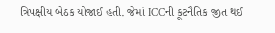ત્રિપક્ષીય બેઠક યોજાઈ હતી. જેમાં ICCની કૂટનૈતિક જીત થઈ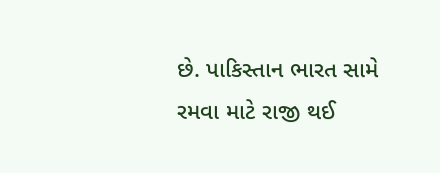છે. પાકિસ્તાન ભારત સામે રમવા માટે રાજી થઈ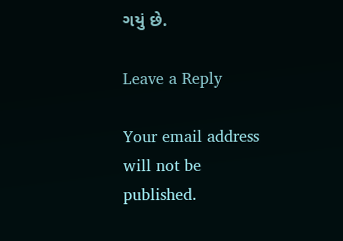ગયું છે.

Leave a Reply

Your email address will not be published.